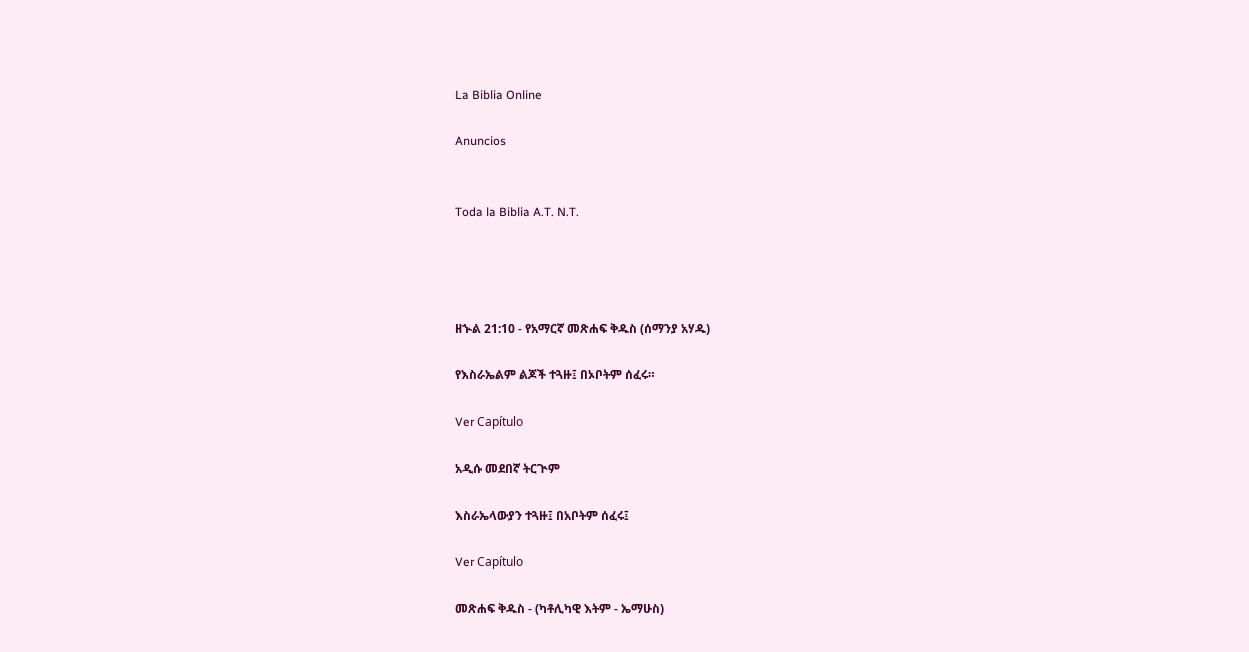La Biblia Online

Anuncios


Toda la Biblia A.T. N.T.




ዘኍል 21:10 - የአማርኛ መጽሐፍ ቅዱስ (ሰማንያ አሃዱ)

የእስራኤልም ልጆች ተጓዙ፤ በኦቦትም ሰፈሩ።

Ver Capítulo

አዲሱ መደበኛ ትርጒም

እስራኤላውያን ተጓዙ፤ በአቦትም ሰፈሩ፤

Ver Capítulo

መጽሐፍ ቅዱስ - (ካቶሊካዊ እትም - ኤማሁስ)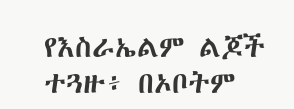የእስራኤልም ልጆች ተጓዙ፥ በኦቦትም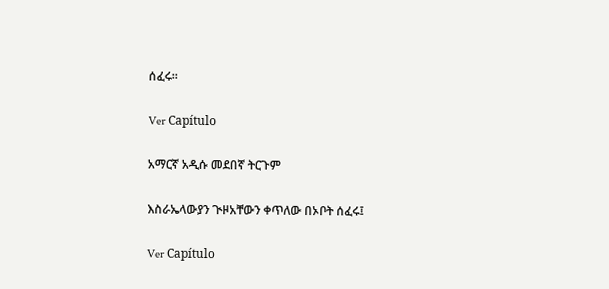ሰፈሩ።

Ver Capítulo

አማርኛ አዲሱ መደበኛ ትርጉም

እስራኤላውያን ጒዞአቸውን ቀጥለው በኦቦት ሰፈሩ፤

Ver Capítulo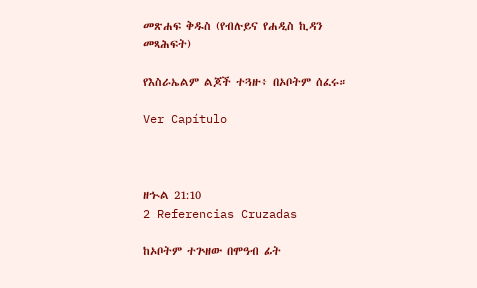መጽሐፍ ቅዱስ (የብሉይና የሐዲስ ኪዳን መጻሕፍት)

የእስራኤልም ልጆች ተጓዙ፥ በኦቦትም ሰፈሩ።

Ver Capítulo



ዘኍል 21:10
2 Referencias Cruzadas

ከኦቦትም ተጕዘው በሞዓብ ፊት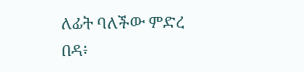ለፊት ባለችው ምድረ በዳ፥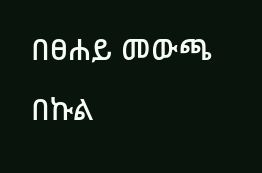በፀሐይ መውጫ በኩል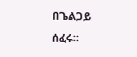በጌልጋይ ሰፈሩ።